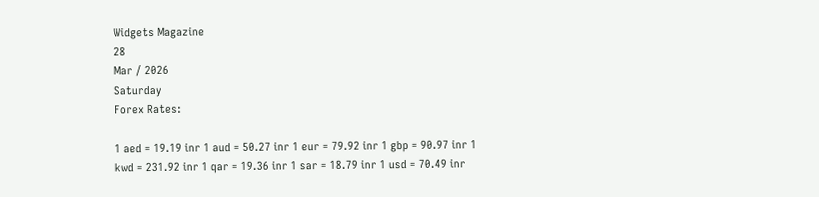Widgets Magazine
28
Mar / 2026
Saturday
Forex Rates:

1 aed = 19.19 inr 1 aud = 50.27 inr 1 eur = 79.92 inr 1 gbp = 90.97 inr 1 kwd = 231.92 inr 1 qar = 19.36 inr 1 sar = 18.79 inr 1 usd = 70.49 inr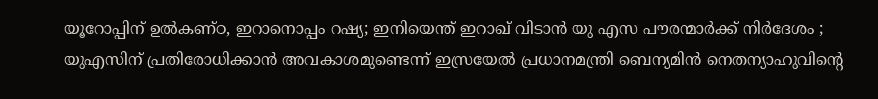യൂറോപ്പിന് ഉൽകണ്ഠ, ഇറാനൊപ്പം റഷ്യ; ഇനിയെന്ത് ഇറാഖ് വിടാൻ യു എസ പൗരന്മാർക്ക് നിർദേശം ; യുഎസിന് പ്രതിരോധിക്കാൻ അവകാശമുണ്ടെന്ന് ഇസ്രയേൽ പ്രധാനമന്ത്രി ബെന്യമിൻ നെതന്യാഹുവിന്റെ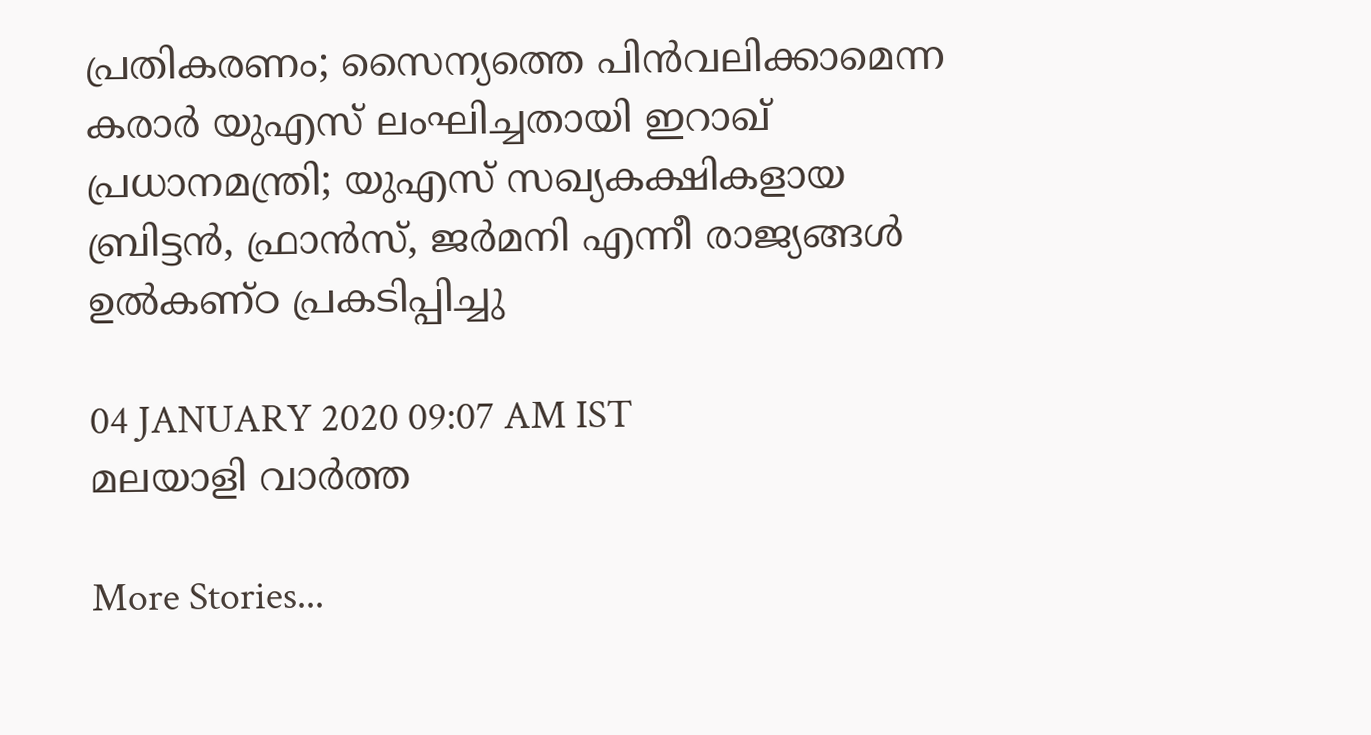പ്രതികരണം; സൈന്യത്തെ പിൻവലിക്കാമെന്ന കരാർ യുഎസ് ലംഘിച്ചതായി ഇറാഖ് പ്രധാനമന്ത്രി; യുഎസ് സഖ്യകക്ഷികളായ ബ്രിട്ടൻ, ഫ്രാൻസ്, ജർമനി എന്നീ രാജ്യങ്ങൾ ഉൽകണ്ഠ പ്രകടിപ്പിച്ചു

04 JANUARY 2020 09:07 AM IST
മലയാളി വാര്‍ത്ത

More Stories...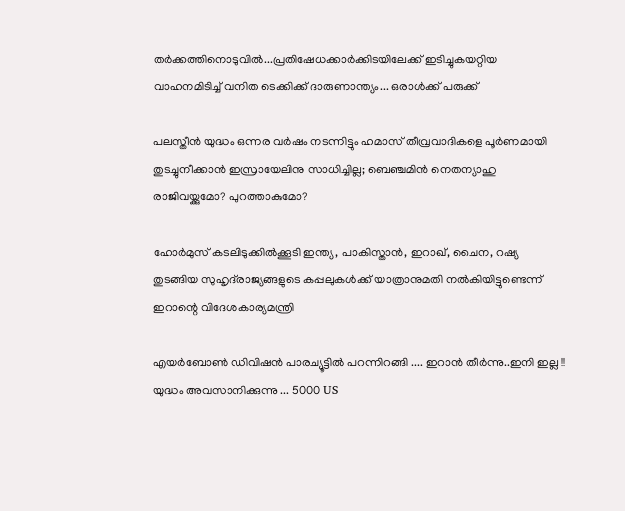തർക്കത്തിനൊടുവിൽ...പ്രതിഷേധക്കാർക്കിടയിലേക്ക് ഇടിച്ചുകയറ്റിയ വാഹനമിടിച്ച് വനിത ടെക്കിക്ക് ദാരുണാന്ത്യം... ഒരാൾക്ക് പരുക്ക്

പലസ്തീന്‍ യുദ്ധം ഒന്നര വര്‍ഷം നടന്നിട്ടും ഹമാസ് തീവ്രവാദികളെ പൂര്‍ണമായി തുടച്ചുനീക്കാന്‍ ഇസ്രായേലിനു സാധിച്ചില്ല; ബെഞ്ചമിന്‍ നെതന്യാഹു രാജിവയ്ക്കുമോ? പുറത്താകുമോ?

ഹോർമുസ് കടലിടുക്കിൽക്കൂടി ഇന്ത്യ, പാകിസ്താൻ, ഇറാഖ്, ചൈന, റഷ്യ തുടങ്ങിയ സുഹൃദ്‌രാജ്യങ്ങളുടെ കപ്പലുകൾക്ക് യാത്രാനുമതി നൽകിയിട്ടുണ്ടെന്ന് ഇറാന്റെ വിദേശകാര്യമന്ത്രി

എയർബോൺ ഡിവിഷൻ പാരച്യൂട്ടിൽ പറന്നിറങ്ങി .... ഇറാൻ തീർന്നു..ഇനി ഇല്ല !! യുദ്ധം അവസാനിക്കുന്നു ... 5000 US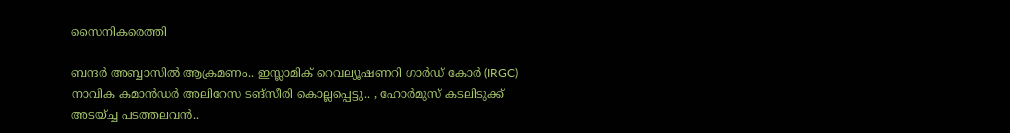സൈനികരെത്തി

ബന്ദർ അബ്ബാസിൽ ആക്രമണം.. ഇസ്ലാമിക് റെവല്യൂഷണറി ഗാർഡ് കോർ (IRGC) നാവിക കമാൻഡർ അലിറേസ ടങ്സീരി കൊല്ലപ്പെട്ടു.. , ഹോർമുസ് കടലിടുക്ക് അടയ്ച്ച പടത്തലവൻ..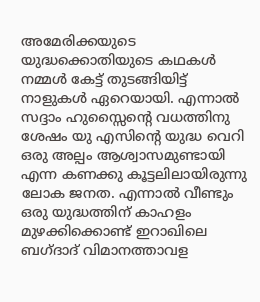അമേരിക്കയുടെ യുദ്ധക്കൊതിയുടെ കഥകൾ നമ്മൾ കേട്ട് തുടങ്ങിയിട്ട് നാളുകൾ ഏറെയായി. എന്നാൽ സദ്ദാം ഹുസ്സൈന്റെ വധത്തിനു ശേഷം യു എസിന്റെ യുദ്ധ വെറി ഒരു അല്പം ആശ്വാസമുണ്ടായി എന്ന കണക്കു കൂട്ടലിലായിരുന്നു ലോക ജനത. എന്നാൽ വീണ്ടും ഒരു യുദ്ധത്തിന് കാഹളം മുഴക്കിക്കൊണ്ട് ഇറാഖിലെ ബഗ്ദാദ് വിമാനത്താവള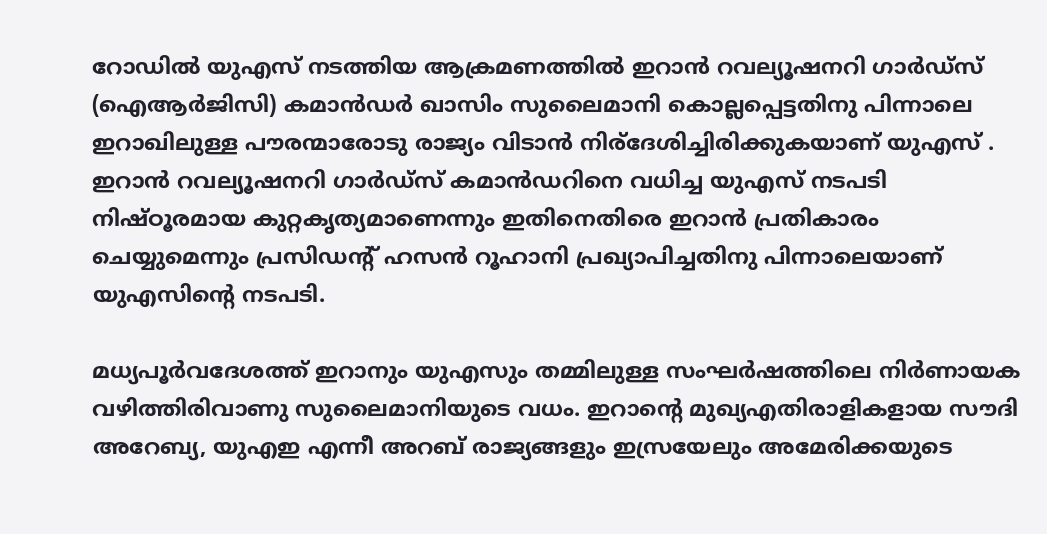റോഡിൽ യുഎസ് നടത്തിയ ആക്രമണത്തിൽ ഇറാൻ റവല്യൂഷനറി ഗാർഡ്സ് (ഐആര്‍ജിസി) കമാൻഡർ ഖാസിം സുലൈമാനി കൊല്ലപ്പെട്ടതിനു പിന്നാലെ ഇറാഖിലുള്ള പൗരന്മാരോടു രാജ്യം വിടാൻ നിര്ദേശിച്ചിരിക്കുകയാണ് യുഎസ് . ഇറാൻ റവല്യൂഷനറി ഗാർഡ്സ് കമാൻഡറിനെ വധിച്ച യുഎസ് നടപടി നിഷ്‌ഠൂരമായ കുറ്റകൃത്യമാണെന്നും ഇതിനെതിരെ ഇറാൻ പ്രതികാരം ചെയ്യുമെന്നും പ്രസ‍ിഡന്റ് ഹസൻ റൂഹാനി പ്രഖ്യാപിച്ചതിനു പിന്നാലെയാണ് യുഎസിന്റെ നടപടി.

മധ്യപൂർവദേശത്ത് ഇറാനും യുഎസും തമ്മിലുള്ള സംഘർഷത്തിലെ നിർണായക വഴിത്തിരിവാണു സുലൈമാനിയുടെ വധം. ഇറാന്റെ മുഖ്യഎതിരാളികളായ സൗദി അറേബ്യ, യുഎഇ എന്നീ അറബ് രാജ്യങ്ങളും ഇസ്രയേലും അമേരിക്കയുടെ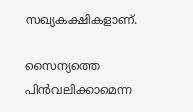സഖ്യകക്ഷികളാണ്.

സൈന്യത്തെ പിൻവലിക്കാമെന്ന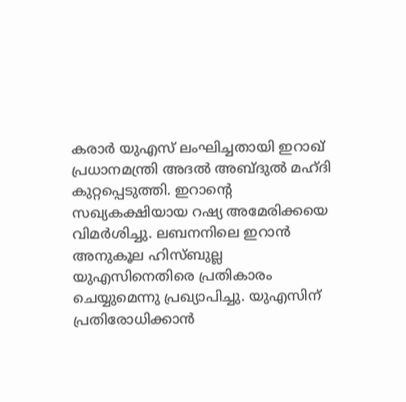കരാർ യുഎസ് ലംഘിച്ചതായി ഇറാഖ് പ്രധാനമന്ത്രി അദൽ അബ്ദുൽ മഹ്ദി കുറ്റപ്പെടുത്തി. ഇറാന്റെ സഖ്യകക്ഷിയായ റഷ്യ അമേരിക്കയെ വിമർശിച്ചു. ലബനനിലെ ഇറാൻ അനുകൂല ഹിസ്ബുല്ല യുഎസിനെതിരെ പ്രതികാരം ചെയ്യുമെന്നു പ്രഖ്യാപിച്ചു. യുഎസിന് പ്രതിരോധിക്കാൻ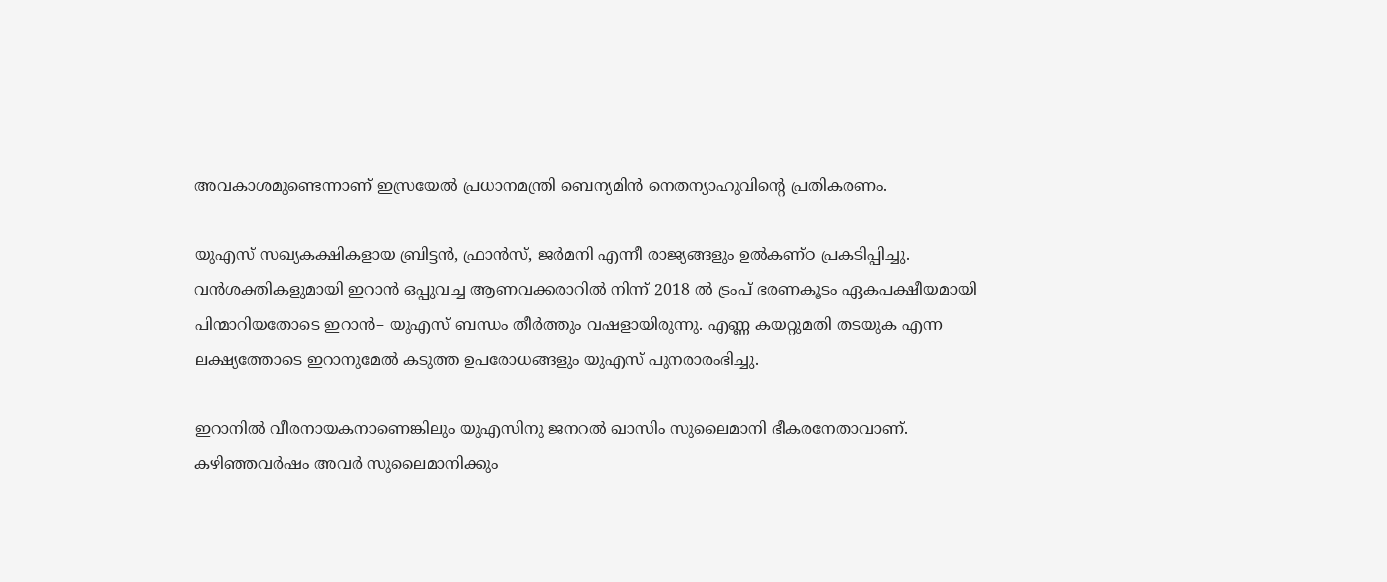അവകാശമുണ്ടെന്നാണ് ഇസ്രയേൽ പ്രധാനമന്ത്രി ബെന്യമിൻ നെതന്യാഹുവിന്റെ പ്രതികരണം.

യുഎസ് സഖ്യകക്ഷികളായ ബ്രിട്ടൻ, ഫ്രാൻസ്, ജർമനി എന്നീ രാജ്യങ്ങളും ഉൽകണ്ഠ പ്രകടിപ്പിച്ചു. വൻശക്തികളുമായി ഇറാൻ ഒപ്പുവച്ച ആണവക്കരാറിൽ നിന്ന് 2018 ൽ ട്രംപ് ഭരണകൂടം ഏകപക്ഷീയമായി പിന്മാറിയതോടെ ഇറാൻ– യുഎസ് ബന്ധം തീർത്തും വഷളായിരുന്നു. എണ്ണ കയറ്റുമതി തടയുക എന്ന ലക്ഷ്യത്തോടെ ഇറാനുമേൽ കടുത്ത ഉപരോധങ്ങളും യുഎസ് പുനരാരംഭിച്ചു.

ഇറാനിൽ വീരനായകനാണെങ്കിലും യുഎസിനു ജനറൽ ഖാസിം സുലൈമാനി ഭീകരനേതാവാണ്. കഴിഞ്ഞവർഷം അവർ സുലൈമാനിക്കും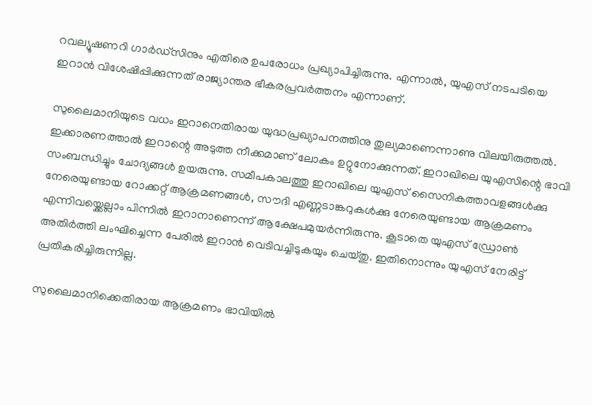റവല്യൂഷണറി ഗാർഡ്‌സിനും എതിരെ ഉപരോധം പ്രഖ്യാപിച്ചിരുന്നു. എന്നാൽ, യുഎസ് നടപടിയെ ഇറാൻ വിശേഷിപ്പിക്കുന്നത് രാജ്യാന്തര ഭീകരപ്രവർത്തനം എന്നാണ്.

സുലൈമാനിയുടെ വധം ഇറാനെതിരായ യുദ്ധപ്രഖ്യാപനത്തിനു തുല്യമാണെന്നാണു വിലയിരുത്തൽ. ഇക്കാരണത്താൽ ഇറാന്റെ അടുത്ത നീക്കമാണ് ലോകം ഉറ്റുനോക്കുന്നത്. ഇറാഖിലെ യുഎസിന്റെ ഭാവി സംബന്ധിച്ചും ചോദ്യങ്ങൾ ഉയരുന്നു. സമീപകാലത്തു ഇറാഖിലെ യുഎസ് സൈനികത്താവളങ്ങൾക്കു നേരെയുണ്ടായ റോക്കറ്റ് ആക്രമണങ്ങൾ, സൗദി എണ്ണടാങ്കറുകൾക്കു നേരെയുണ്ടായ ആക്രമണം എന്നിവയ്ക്കെല്ലാം പിന്നിൽ ഇറാനാണെന്ന് ആക്ഷേപമുയർന്നിരുന്നു. കൂടാതെ യുഎസ് ഡ്രോൺ അതിർത്തി ലംഘിച്ചെന്ന പേരിൽ ഇറാൻ വെടിവച്ചിടുകയും ചെയ്തു. ഇതിനൊന്നും യുഎസ് നേരിട്ട് പ്രതികരിച്ചിരുന്നില്ല.

സുലൈമാനിക്കെതിരായ ആക്രമണം ഭാവിയിൽ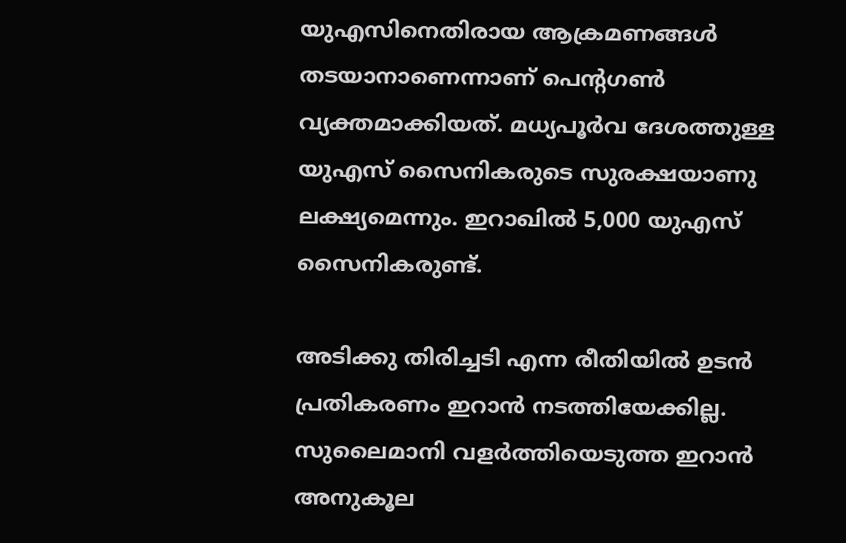യുഎസിനെതിരായ ആക്രമണങ്ങൾ തടയാനാണെന്നാണ് പെന്റഗൺ വ്യക്തമാക്കിയത്. മധ്യപൂർവ ദേശത്തുള്ള യുഎസ് സൈനികരുടെ സുരക്ഷയാണു ലക്ഷ്യമെന്നും. ഇറാഖിൽ 5,000 യുഎസ് സൈനികരുണ്ട്.

അടിക്കു തിരിച്ചടി എന്ന രീതിയിൽ ഉടൻ പ്രതികരണം ഇറാൻ നടത്തിയേക്കില്ല. സുലൈമാനി വളർത്തിയെടുത്ത ഇറാൻ അനുകൂല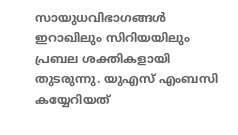സായുധവിഭാഗങ്ങൾ ഇറാഖിലും സിറിയയിലും പ്രബല ശക്തികളായി തുടരുന്നു. യുഎസ് എംബസി കയ്യേറിയത്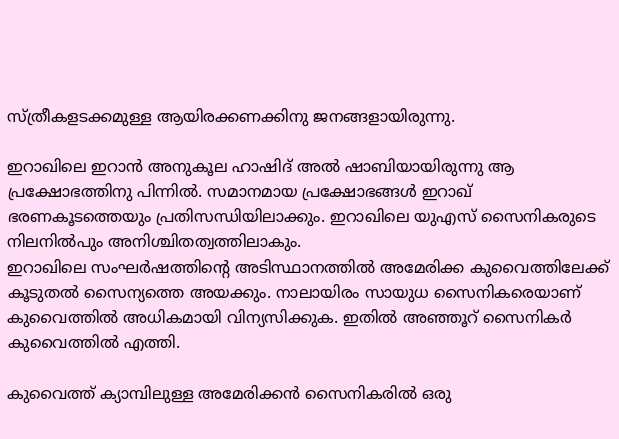സ്ത്രീകളടക്കമുള്ള ആയിരക്കണക്കിനു ജനങ്ങളായിരുന്നു.

ഇറാഖിലെ ഇറാൻ അനുകൂല ഹാഷിദ് അൽ ഷാബിയായിരുന്നു ആ പ്രക്ഷോഭത്തിനു പിന്നിൽ. സമാനമായ പ്രക്ഷോഭങ്ങൾ ഇറാഖ് ഭരണകൂടത്തെയും പ്രതിസന്ധിയിലാക്കും. ഇറാഖിലെ യുഎസ് സൈനികരുടെ നിലനിൽപും അനിശ്ചിതത്വത്തിലാകും.
ഇറാഖിലെ സംഘർഷത്തിന്റെ അടിസ്ഥാനത്തിൽ അമേരിക്ക കുവൈത്തിലേക്ക് കൂടുതൽ സൈന്യത്തെ അയക്കും. നാലായിരം സായുധ സൈനികരെയാണ് കുവൈത്തിൽ അധികമായി വിന്യസിക്കുക. ഇതിൽ അഞ്ഞൂറ് സൈനികർ കുവൈത്തിൽ എത്തി.

കുവൈത്ത് ക്യാമ്പിലുള്ള അമേരിക്കൻ സൈനികരിൽ ഒരു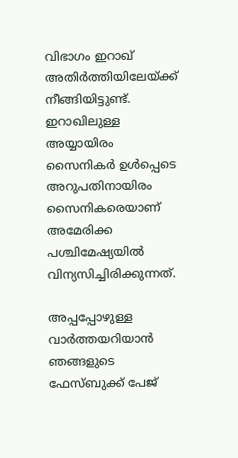വിഭാഗം ഇറാഖ് അതിർത്തിയിലേയ്ക്ക് നീങ്ങിയിട്ടുണ്ട്. ഇറാഖിലുള്ള അയ്യായിരം സൈനികർ ഉൾപ്പെടെ അറുപതിനായിരം സൈനികരെയാണ് അമേരിക്ക പശ്ചിമേഷ്യയിൽ വിന്യസിച്ചിരിക്കുന്നത്.

അപ്പപ്പോഴുള്ള വാര്‍ത്തയറിയാന്‍ ഞങ്ങളുടെ ഫേസ്‌ബുക്ക്‌ പേജ്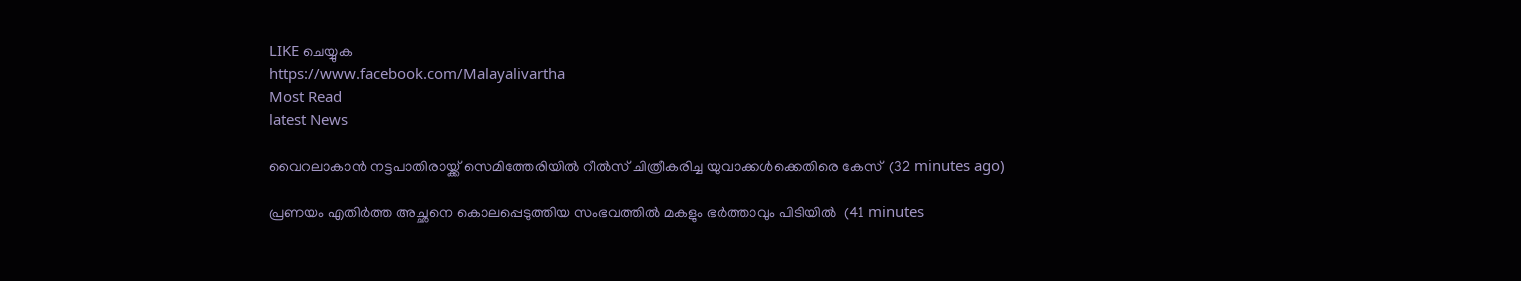LIKE ചെയ്യുക
https://www.facebook.com/Malayalivartha
Most Read
latest News

വൈറലാകാന്‍ നട്ടപാതിരായ്ക്ക് സെമിത്തേരിയില്‍ റീല്‍സ് ചിത്രീകരിച്ച യുവാക്കള്‍ക്കെതിരെ കേസ്  (32 minutes ago)

പ്രണയം എതിര്‍ത്ത അച്ഛനെ കൊലപ്പെടുത്തിയ സംഭവത്തില്‍ മകളും ഭര്‍ത്താവും പിടിയില്‍  (41 minutes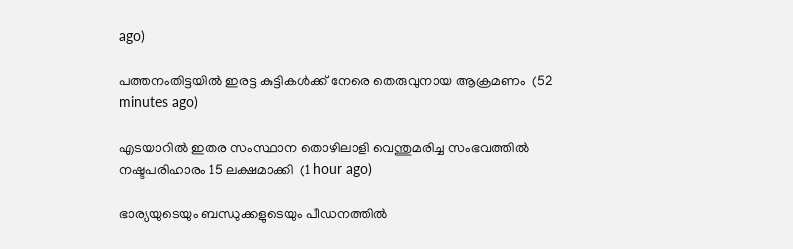ago)

പത്തനംതിട്ടയില്‍ ഇരട്ട കുട്ടികള്‍ക്ക് നേരെ തെരുവുനായ ആക്രമണം  (52 minutes ago)

എടയാറില്‍ ഇതര സംസ്ഥാന തൊഴിലാളി വെന്തുമരിച്ച സംഭവത്തില്‍ നഷ്ടപരിഹാരം 15 ലക്ഷമാക്കി  (1 hour ago)

ഭാര്യയുടെയും ബന്ധുക്കളുടെയും പീഡനത്തില്‍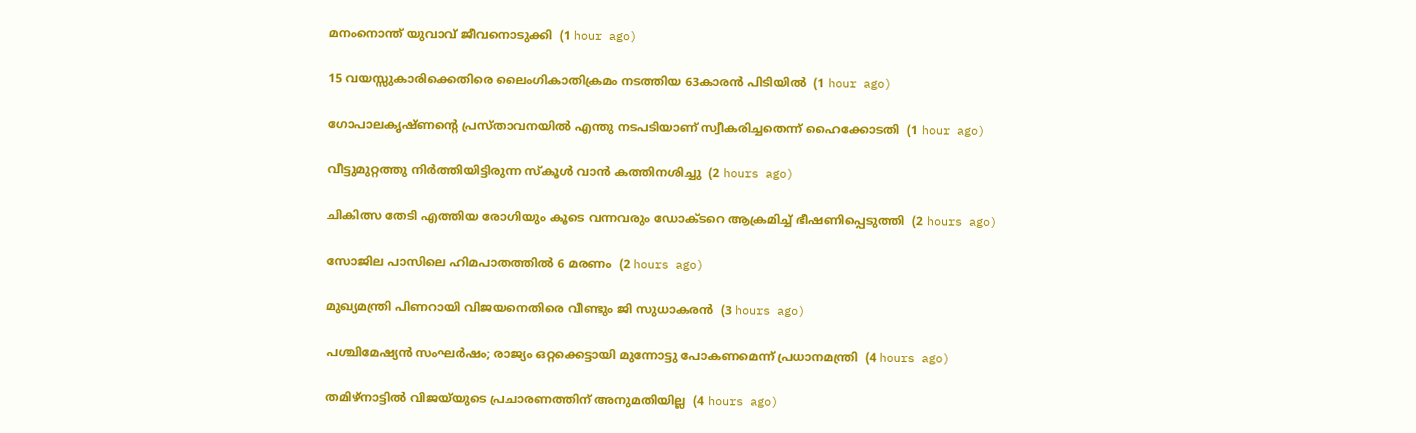മനംനൊന്ത് യുവാവ് ജീവനൊടുക്കി  (1 hour ago)

15 വയസ്സുകാരിക്കെതിരെ ലൈംഗികാതിക്രമം നടത്തിയ 63കാരന്‍ പിടിയില്‍  (1 hour ago)

ഗോപാലകൃഷ്ണന്റെ പ്രസ്താവനയില്‍ എന്തു നടപടിയാണ് സ്വീകരിച്ചതെന്ന് ഹൈക്കോടതി  (1 hour ago)

വീട്ടുമുറ്റത്തു നിര്‍ത്തിയിട്ടിരുന്ന സ്‌കൂള്‍ വാന്‍ കത്തിനശിച്ചു  (2 hours ago)

ചികിത്സ തേടി എത്തിയ രോഗിയും കൂടെ വന്നവരും ഡോക്ടറെ ആക്രമിച്ച് ഭീഷണിപ്പെടുത്തി  (2 hours ago)

സോജില പാസിലെ ഹിമപാതത്തില്‍ 6 മരണം  (2 hours ago)

മുഖ്യമന്ത്രി പിണറായി വിജയനെതിരെ വീണ്ടും ജി സുധാകരന്‍  (3 hours ago)

പശ്ചിമേഷ്യന്‍ സംഘര്‍ഷം; രാജ്യം ഒറ്റക്കെട്ടായി മുന്നോട്ടു പോകണമെന്ന് പ്രധാനമന്ത്രി  (4 hours ago)

തമിഴ്‌നാട്ടില്‍ വിജയ്‌യുടെ പ്രചാരണത്തിന് അനുമതിയില്ല  (4 hours ago)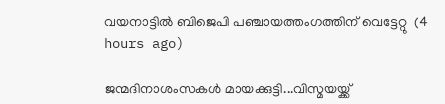വയനാട്ടില്‍ ബിജെപി പഞ്ചായത്തംഗത്തിന് വെട്ടേറ്റു  (4 hours ago)

ജന്മദിനാശംസകള്‍ മായക്കുട്ടി...വിസ്മയയ്ക്ക്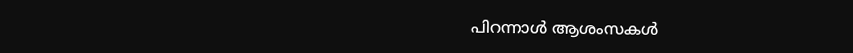പിറന്നാള്‍ ആശംസകള്‍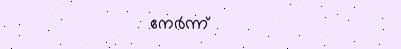നേര്‍ന്ന്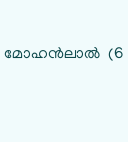മോഹന്‍ലാല്‍  (6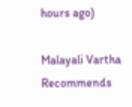hours ago)

Malayali Vartha Recommends